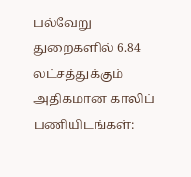பல்வேறு துறைகளில் 6.84 லட்சத்துக்கும் அதிகமான காலிப் பணியிடங்கள்: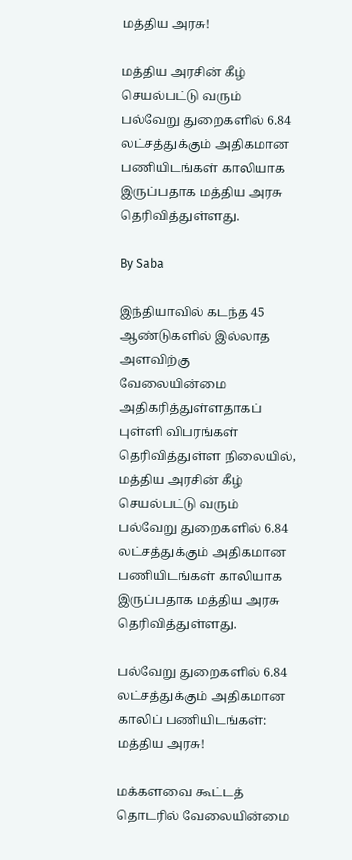மத்திய அரசு!

மத்திய அரசின் கீழ் செயல்பட்டு வரும் பல்வேறு துறைகளில் 6.84 லட்சத்துக்கும் அதிகமான பணியிடங்கள் காலியாக இருப்பதாக மத்திய அரசு தெரிவித்துள்ளது.

By Saba

இந்தியாவில் கடந்த 45 ஆண்டுகளில் இல்லாத அளவிற்கு வேலையின்மை அதிகரித்துள்ளதாகப் புள்ளி விபரங்கள் தெரிவித்துள்ள நிலையில், மத்திய அரசின் கீழ் செயல்பட்டு வரும் பல்வேறு துறைகளில் 6.84 லட்சத்துக்கும் அதிகமான பணியிடங்கள் காலியாக இருப்பதாக மத்திய அரசு தெரிவித்துள்ளது.

பல்வேறு துறைகளில் 6.84 லட்சத்துக்கும் அதிகமான காலிப் பணியிடங்கள்: மத்திய அரசு!

மக்களவை கூட்டத் தொடரில் வேலையின்மை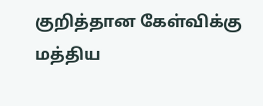குறித்தான கேள்விக்கு மத்திய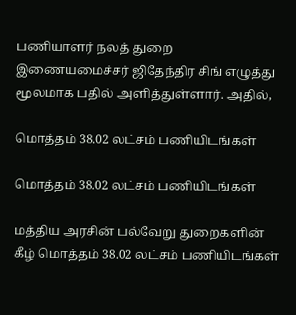பணியாளர் நலத் துறை இணையமைச்சர் ஜிதேந்திர சிங் எழுத்து மூலமாக பதில் அளித்துள்ளார். அதில்,

மொத்தம் 38.02 லட்சம் பணியிடங்கள்

மொத்தம் 38.02 லட்சம் பணியிடங்கள்

மத்திய அரசின் பல்வேறு துறைகளின் கீழ் மொத்தம் 38.02 லட்சம் பணியிடங்கள்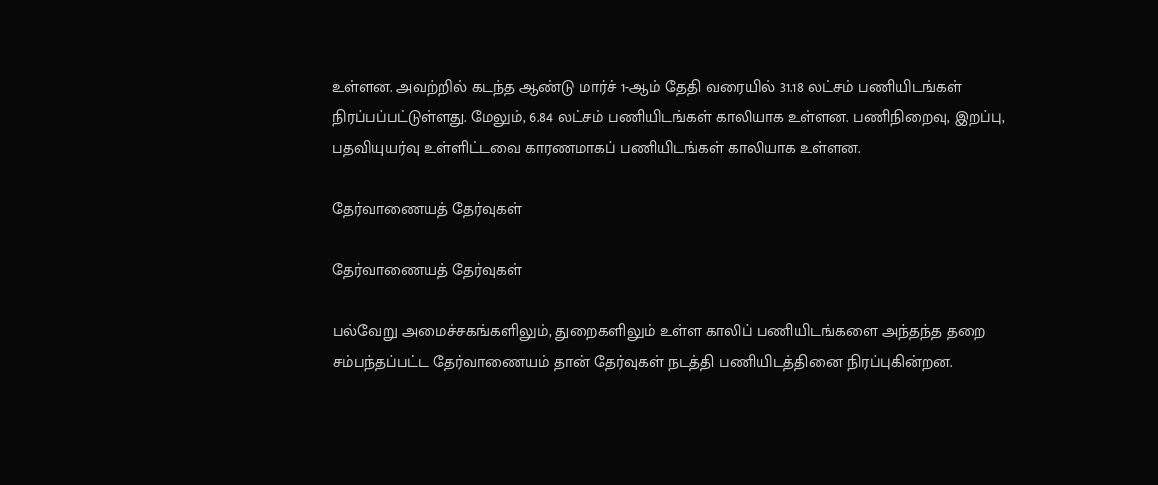உள்ளன. அவற்றில் கடந்த ஆண்டு மார்ச் 1-ஆம் தேதி வரையில் 31.18 லட்சம் பணியிடங்கள் நிரப்பப்பட்டுள்ளது. மேலும், 6.84 லட்சம் பணியிடங்கள் காலியாக உள்ளன. பணிநிறைவு, இறப்பு, பதவியுயர்வு உள்ளிட்டவை காரணமாகப் பணியிடங்கள் காலியாக உள்ளன.

தேர்வாணையத் தேர்வுகள்

தேர்வாணையத் தேர்வுகள்

பல்வேறு அமைச்சகங்களிலும், துறைகளிலும் உள்ள காலிப் பணியிடங்களை அந்தந்த தறை சம்பந்தப்பட்ட தேர்வாணையம் தான் தேர்வுகள் நடத்தி பணியிடத்தினை நிரப்புகின்றன.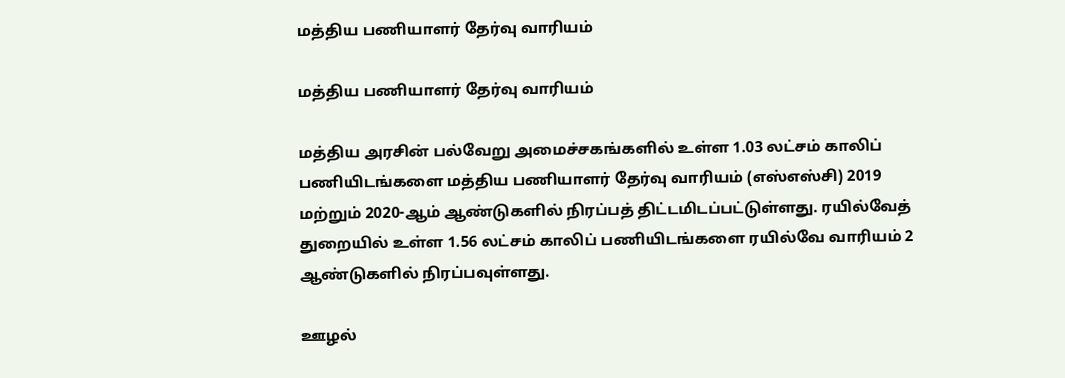மத்திய பணியாளர் தேர்வு வாரியம்

மத்திய பணியாளர் தேர்வு வாரியம்

மத்திய அரசின் பல்வேறு அமைச்சகங்களில் உள்ள 1.03 லட்சம் காலிப் பணியிடங்களை மத்திய பணியாளர் தேர்வு வாரியம் (எஸ்எஸ்சி) 2019 மற்றும் 2020-ஆம் ஆண்டுகளில் நிரப்பத் திட்டமிடப்பட்டுள்ளது. ரயில்வேத் துறையில் உள்ள 1.56 லட்சம் காலிப் பணியிடங்களை ரயில்வே வாரியம் 2 ஆண்டுகளில் நிரப்பவுள்ளது.

ஊழல்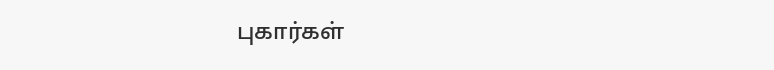புகார்கள்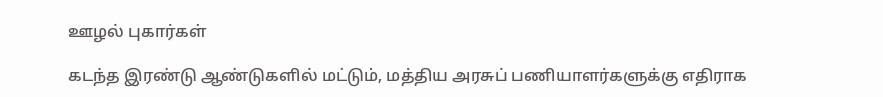ஊழல் புகார்கள்

கடந்த இரண்டு ஆண்டுகளில் மட்டும், மத்திய அரசுப் பணியாளர்களுக்கு எதிராக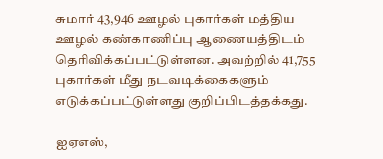சுமார் 43,946 ஊழல் புகார்கள் மத்திய ஊழல் கண்காணிப்பு ஆணையத்திடம் தெரிவிக்கப்பட்டுள்ளன. அவற்றில் 41,755 புகார்கள் மீது நடவடிக்கைகளும் எடுக்கப்பட்டுள்ளது குறிப்பிடத்தக்கது.

ஐஏஎஸ்,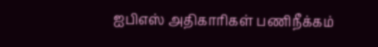ஐபிஎஸ் அதிகாரிகள் பணிநீக்கம்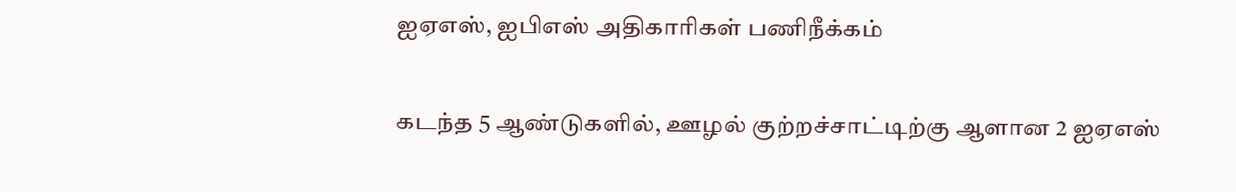ஐஏஎஸ், ஐபிஎஸ் அதிகாரிகள் பணிநீக்கம்

கடந்த 5 ஆண்டுகளில், ஊழல் குற்றச்சாட்டிற்கு ஆளான 2 ஐஏஎஸ்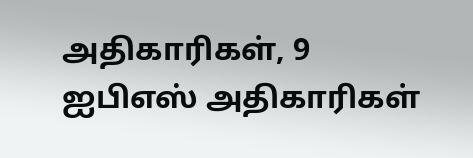அதிகாரிகள், 9 ஐபிஎஸ் அதிகாரிகள்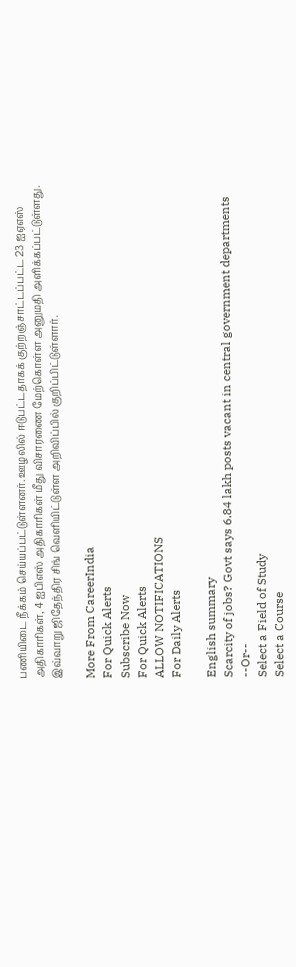பணியிடை நீக்கம் செய்யப்பட்டுள்ளனர். ஊழலில் ஈடுபட்டதாகக் குற்றஞ்சாட்டப்பட்ட 23 ஐஏஎஸ் அதிகாரிகள், 4 ஐபிஎஸ் அதிகாரிகள் மீது விசாரணை மேற்கொள்ள அனுமதி அளிக்கப்பட்டுள்ளது. இவ்வாறு ஜிதேந்திர சிங் வெளியிட்டுள்ள அறிவிப்பில் குறிப்பிட்டுள்ளார்.

More From CareerIndia
For Quick Alerts
Subscribe Now
For Quick Alerts
ALLOW NOTIFICATIONS
For Daily Alerts

English summary
Scarcity of jobs? Govt says 6.84 lakh posts vacant in central government departments
--Or--
Select a Field of Study
Select a Course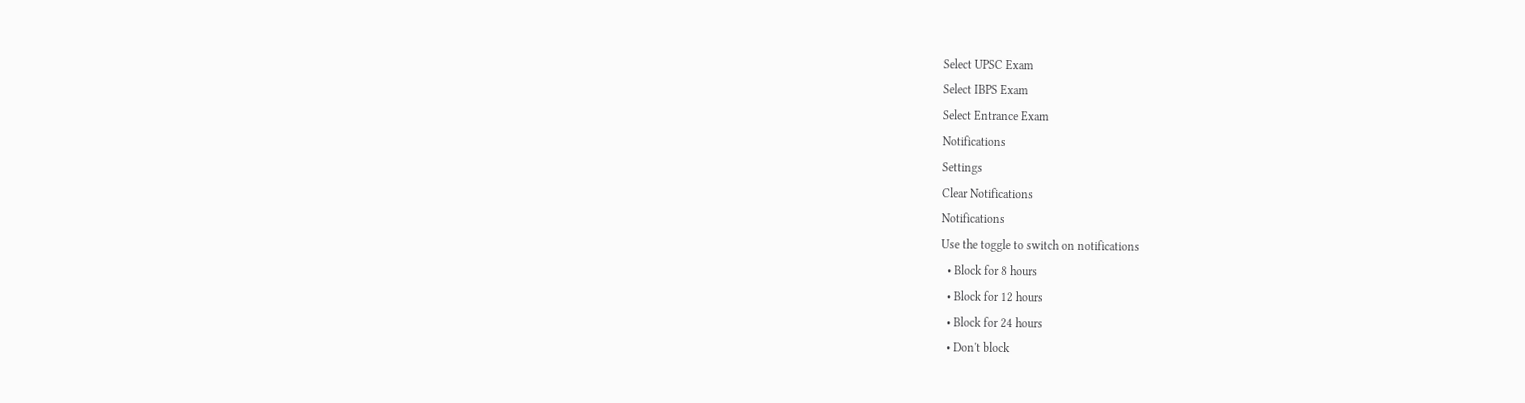Select UPSC Exam
Select IBPS Exam
Select Entrance Exam
Notifications
Settings
Clear Notifications
Notifications
Use the toggle to switch on notifications
  • Block for 8 hours
  • Block for 12 hours
  • Block for 24 hours
  • Don't block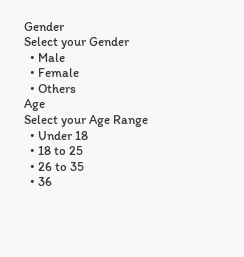Gender
Select your Gender
  • Male
  • Female
  • Others
Age
Select your Age Range
  • Under 18
  • 18 to 25
  • 26 to 35
  • 36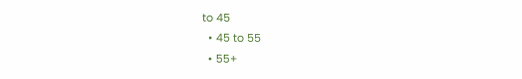to 45
  • 45 to 55
  • 55+